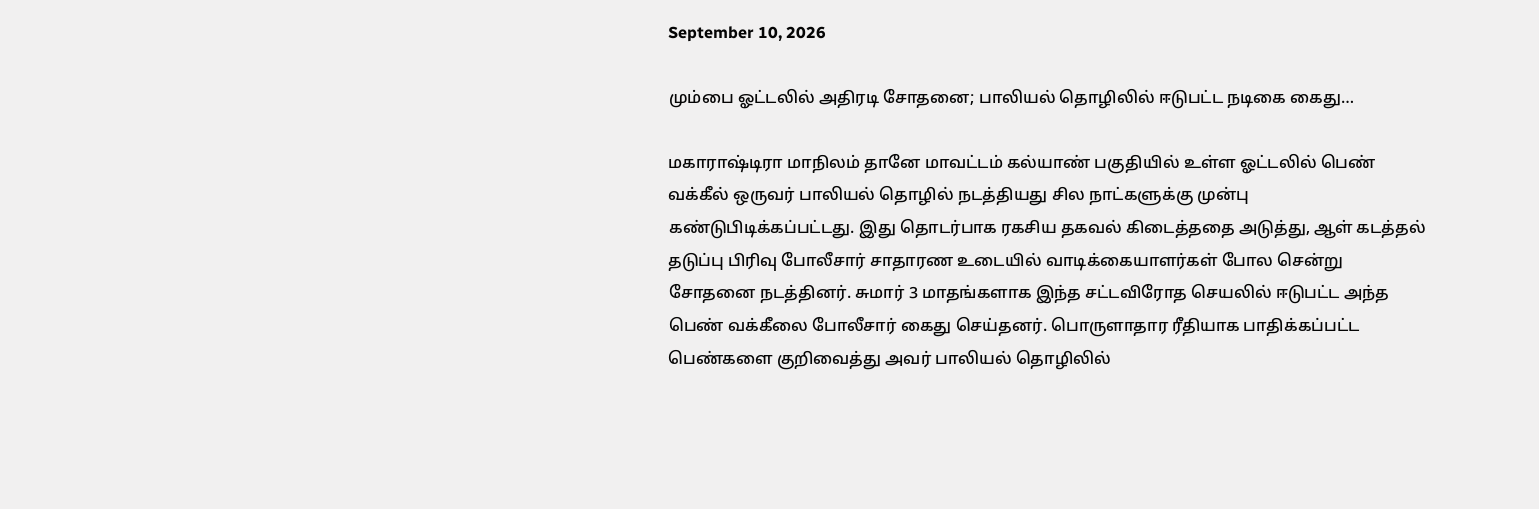September 10, 2026

மும்பை ஓட்டலில் அதிரடி சோதனை; பாலியல் தொழிலில் ஈடுபட்ட நடிகை கைது…

மகாராஷ்டிரா மாநிலம் தானே மாவட்டம் கல்யாண் பகுதியில் உள்ள ஓட்டலில் பெண் வக்கீல் ஒருவர் பாலியல் தொழில் நடத்தியது சில நாட்களுக்கு முன்பு கண்டுபிடிக்கப்பட்டது. இது தொடர்பாக ரகசிய தகவல் கிடைத்ததை அடுத்து, ஆள் கடத்தல் தடுப்பு பிரிவு போலீசார் சாதாரண உடையில் வாடிக்கையாளர்கள் போல சென்று சோதனை நடத்தினர். சுமார் 3 மாதங்களாக இந்த சட்டவிரோத செயலில் ஈடுபட்ட அந்த பெண் வக்கீலை போலீசார் கைது செய்தனர். பொருளாதார ரீதியாக பாதிக்கப்பட்ட பெண்களை குறிவைத்து அவர் பாலியல் தொழிலில்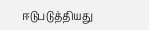ஈடுபடுத்தியது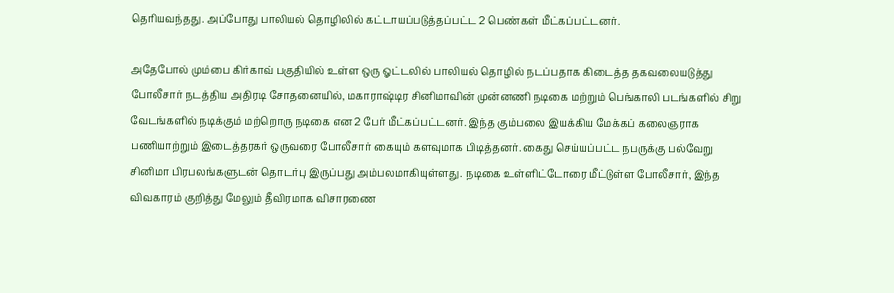தெரியவந்தது. அப்போது பாலியல் தொழிலில் கட்டாயப்படுத்தப்பட்ட 2 பெண்கள் மீட்கப்பட்டனர்.

அதேபோல் மும்பை கிர்காவ் பகுதியில் உள்ள ஒரு ஓட்டலில் பாலியல் தொழில் நடப்பதாக கிடைத்த தகவலையடுத்து போலீசார் நடத்திய அதிரடி சோதனையில், மகாராஷ்டிர சினிமாவின் முன்னணி நடிகை மற்றும் பெங்காலி படங்களில் சிறு வேடங்களில் நடிக்கும் மற்றொரு நடிகை என 2 பேர் மீட்கப்பட்டனர். இந்த கும்பலை இயக்கிய மேக்கப் கலைஞராக பணியாற்றும் இடைத்தரகர் ஒருவரை போலீசார் கையும் களவுமாக பிடித்தனர். கைது செய்யப்பட்ட நபருக்கு பல்வேறு சினிமா பிரபலங்களுடன் தொடர்பு இருப்பது அம்பலமாகியுள்ளது. நடிகை உள்ளிட்டோரை மீட்டுள்ள போலீசார், இந்த விவகாரம் குறித்து மேலும் தீவிரமாக விசாரணை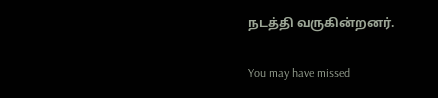நடத்தி வருகின்றனர்.

You may have missed